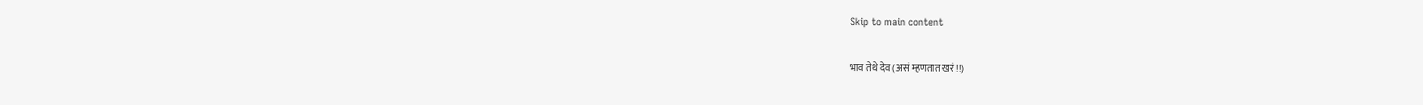Skip to main content

भाव तेथे देव (असं म्हणतात खरं!!)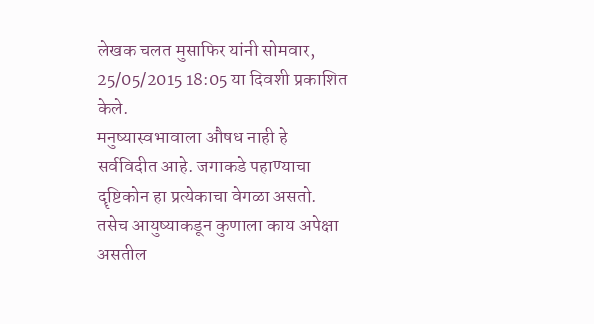लेखक चलत मुसाफिर यांनी सोमवार, 25/05/2015 18:05 या दिवशी प्रकाशित केले.
मनुष्यास्वभावाला औषध नाही हे सर्वविदीत आहे. जगाकडे पहाण्याचा दॄष्टिकोन हा प्रत्येकाचा वेगळा असतो. तसेच आयुष्याकडून कुणाला काय अपेक्षा असतील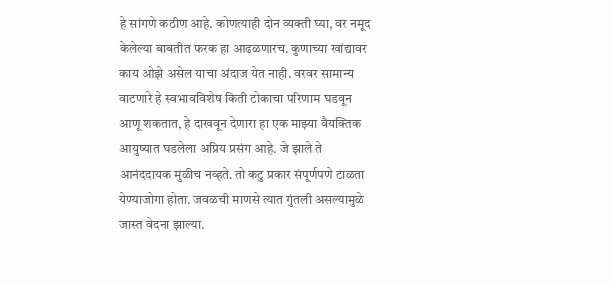हे सांगणे कठीण आहे. कोणत्याही दोन व्यक्ती घ्या, वर नमूद केलेल्या बाबतीत फरक हा आढळणारच. कुणाच्या खांद्यावर काय ओझे असेल याचा अंदाज येत नाही. वरवर सामान्य वाटणारे हे स्वभावविशेष किती टोकाचा परिणाम घडवून आणू शकतात, हे दाखवून देणारा हा एक माझ्या वैयक्तिक आयुष्यात घडलेला अप्रिय प्रसंग आहे. जे झाले ते आनंददायक मुळीच नव्हते. तो कटु प्रकार संपूर्णपणे टाळता येण्याजोगा होता. जवळची माणसे त्यात गुंतली असल्यामुळे जास्त वेदना झाल्या.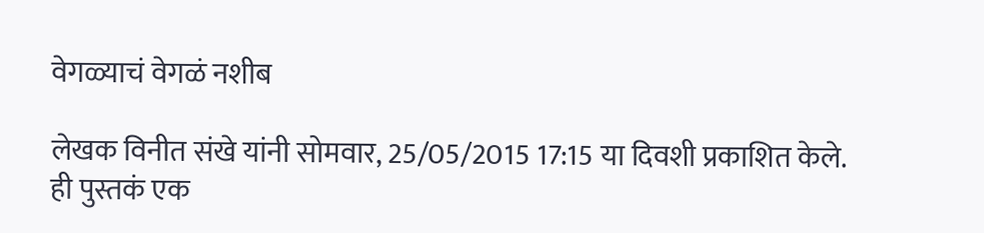वेगळ्याचं वेगळं नशीब

लेखक विनीत संखे यांनी सोमवार, 25/05/2015 17:15 या दिवशी प्रकाशित केले.
ही पुस्तकं एक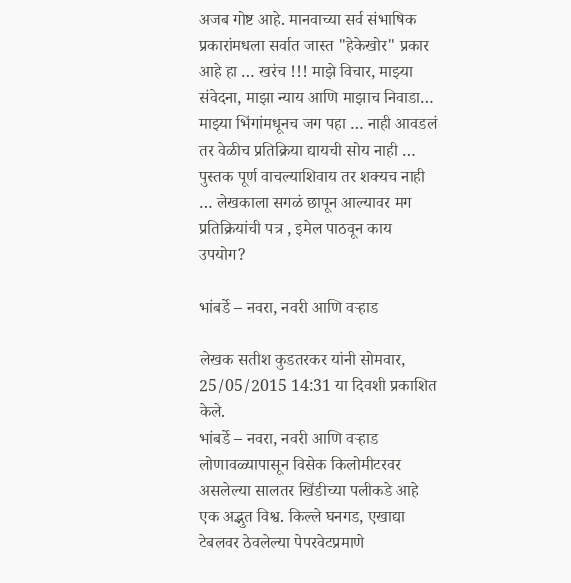अजब गोष्ट आहे. मानवाच्या सर्व संभाषिक प्रकारांमधला सर्वात जास्त "हेकेखोर" प्रकार आहे हा … खरंच !!! माझे विचार, माझ्या संवेदना, माझा न्याय आणि माझाच निवाडा… माझ्या भिंगांमधूनच जग पहा … नाही आवडलं तर वेळीच प्रतिक्रिया द्यायची सोय नाही … पुस्तक पूर्ण वाचल्याशिवाय तर शक्यच नाही … लेखकाला सगळं छापून आल्यावर मग प्रतिक्रियांची पत्र , इमेल पाठवून काय उपयोग?

भांबर्डे – नवरा, नवरी आणि वऱ्हाड

लेखक सतीश कुडतरकर यांनी सोमवार, 25/05/2015 14:31 या दिवशी प्रकाशित केले.
भांबर्डे – नवरा, नवरी आणि वऱ्हाड लोणावळ्यापासून विसेक किलोमीटरवर असलेल्या सालतर खिंडीच्या पलीकडे आहे एक अद्भुत विश्व. किल्ले घनगड, एखाद्या टेबलवर ठेवलेल्या पेपरवेटप्रमाणे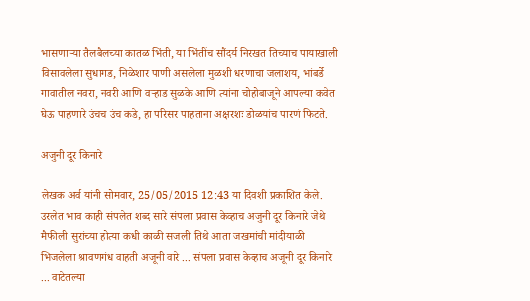भासणाऱ्या तैलबैलच्या कातळ भिंती, या भिंतींच सौंदर्य निरखत तिच्याच पायाखाली विसावलेला सुधागड, निळेशार पाणी असलेला मुळशी धरणाचा जलाशय, भांबर्डे गावातील नवरा, नवरी आणि वऱ्हाड सुळके आणि त्यांना चोहोबाजूने आपल्या कवेत घेऊ पाहणारे उंचच उंच कडे, हा परिसर पाहताना अक्षरशः डोळयांच पारणं फिटते.

अजुनी दूर किनारे

लेखक अर्व यांनी सोमवार, 25/05/2015 12:43 या दिवशी प्रकाशित केले.
उरलेत भाव काही संपलेत शब्द सारे संपला प्रवास केव्हाच अजुनी दूर किनारे जेथे मैफीली सुरांच्या होत्या कधी काळी सजली तिथे आता जखमांची मांदीयाळी भिजलेला श्रावणगंध वाहती अजूनी वारे ... संपला प्रवास केव्हाच अजूनी दूर किनारे ... वाटेतल्या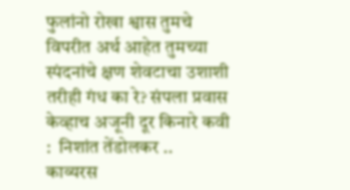फुलांनो रोखा श्वास तुमचे विपरीत अर्थ आहेत तुमच्या स्पंदनांचे क्षण शेवटाचा उशाशी तरीही गंध का रे? संपला प्रवास केव्हाच अजूनी दूर किनारे कवी :  निशांत तेंडोलकर ..
काव्यरस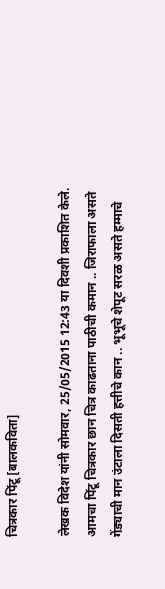चित्रकार पिंटू [बालकविता]

लेखक विदेश यांनी सोमवार, 25/05/2015 12:43 या दिवशी प्रकाशित केले.
आमचा पिंटू चित्रकार छान चित्र काढताना पाठीची कमान .. जिराफाला असते गेंड्याची मान उंटाला दिसती हत्तीचे कान .. भूभूचे शेपूट सरळ असते हम्माचे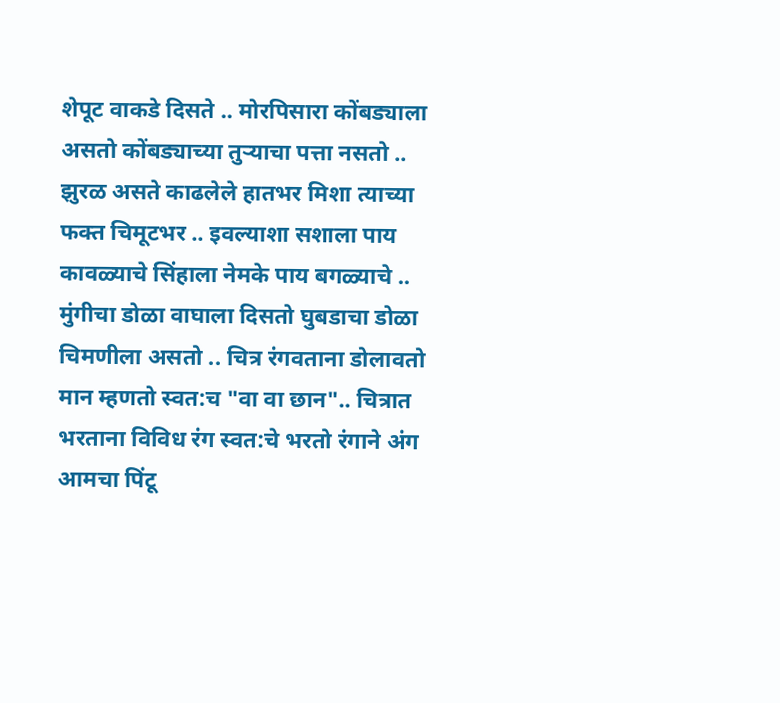शेपूट वाकडे दिसते .. मोरपिसारा कोंबड्याला असतो कोंबड्याच्या तुऱ्याचा पत्ता नसतो .. झुरळ असते काढलेले हातभर मिशा त्याच्या फक्त चिमूटभर .. इवल्याशा सशाला पाय कावळ्याचे सिंहाला नेमके पाय बगळ्याचे .. मुंगीचा डोळा वाघाला दिसतो घुबडाचा डोळा चिमणीला असतो .. चित्र रंगवताना डोलावतो मान म्हणतो स्वत:च "वा वा छान".. चित्रात भरताना विविध रंग स्वत:चे भरतो रंगाने अंग आमचा पिंटू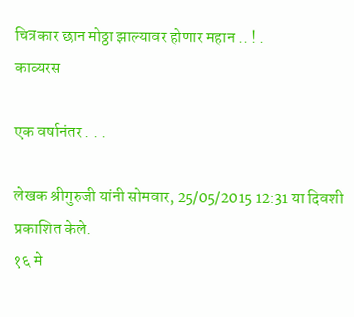चित्रकार छान मोठ्ठा झाल्यावर होणार महान .. ! .
काव्यरस

एक वर्षानंतर . . .

लेखक श्रीगुरुजी यांनी सोमवार, 25/05/2015 12:31 या दिवशी प्रकाशित केले.
१६ मे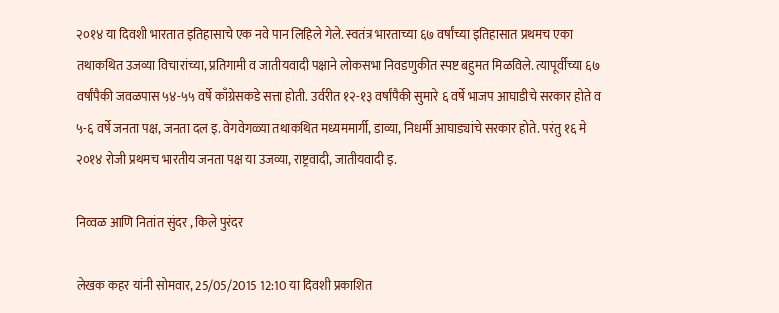२०१४ या दिवशी भारतात इतिहासाचे एक नवे पान लिहिले गेले. स्वतंत्र भारताच्या ६७ वर्षांच्या इतिहासात प्रथमच एका तथाकथित उजव्या विचारांच्या, प्रतिगामी व जातीयवादी पक्षाने लोकसभा निवडणुकीत स्पष्ट बहुमत मिळविले. त्यापूर्वीच्या ६७ वर्षांपैकी जवळपास ५४-५५ वर्षे काँग्रेसकडे सत्ता होती. उर्वरीत १२-१३ वर्षांपैकी सुमारे ६ वर्षे भाजप आघाडीचे सरकार होते व ५-६ वर्षे जनता पक्ष, जनता दल इ. वेगवेगळ्या तथाकथित मध्यममार्गी, डाव्या, निधर्मी आघाड्यांचे सरकार होते. परंतु १६ मे २०१४ रोजी प्रथमच भारतीय जनता पक्ष या उजव्या, राष्ट्रवादी, जातीयवादी इ.

निव्वळ आणि नितांत सुंदर , किले पुरंदर

लेखक कहर यांनी सोमवार, 25/05/2015 12:10 या दिवशी प्रकाशित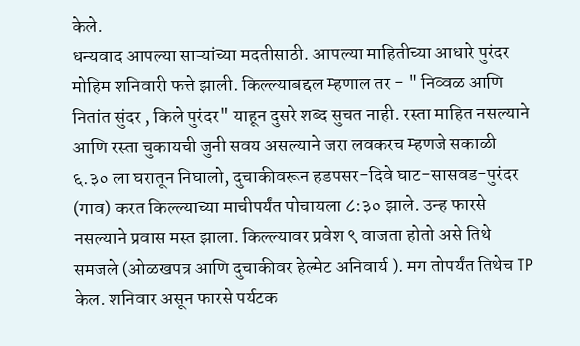केले.
धन्यवाद आपल्या साऱ्यांच्या मदतीसाठी. आपल्या माहितीच्या आधारे पुरंदर मोहिम शनिवारी फत्ते झाली. किल्ल्याबद्दल म्हणाल तर - " निव्वळ आणि नितांत सुंदर , किले पुरंदर" याहून दुसरे शब्द सुचत नाही. रस्ता माहित नसल्याने आणि रस्ता चुकायची जुनी सवय असल्याने जरा लवकरच म्हणजे सकाळी ६.३० ला घरातून निघालो, दुचाकीवरून हडपसर-दिवे घाट-सासवड-पुरंदर (गाव) करत किल्ल्याच्या माचीपर्यंत पोचायला ८:३० झाले. उन्ह फारसे नसल्याने प्रवास मस्त झाला. किल्ल्यावर प्रवेश ९ वाजता होतो असे तिथे समजले (ओळखपत्र आणि दुचाकीवर हेल्मेट अनिवार्य ). मग तोपर्यंत तिथेच TP केल. शनिवार असून फारसे पर्यटक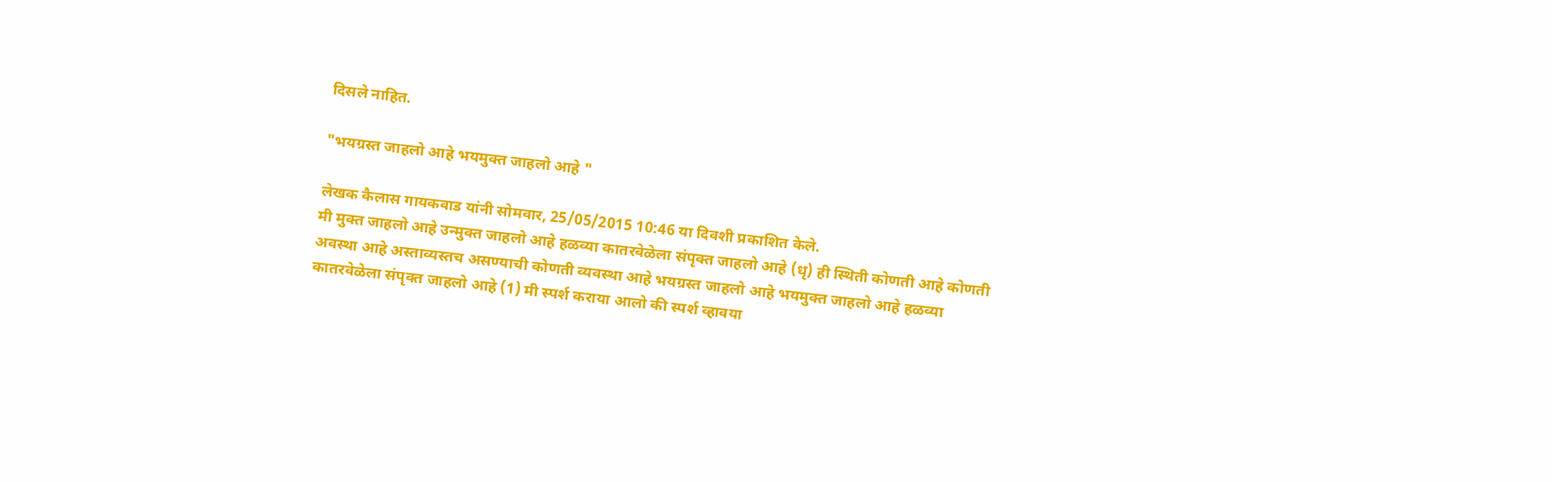दिसले नाहित.

"भयग्रस्त जाहलो आहे भयमुक्त जाहलो आहे "

लेखक कैलास गायकवाड यांनी सोमवार, 25/05/2015 10:46 या दिवशी प्रकाशित केले.
मी मुक्त जाहलो आहे उन्मुक्त जाहलो आहे हळव्या कातरवेळेला संपृक्त जाहलो आहे (धृ) ही स्थिती कोणती आहे कोणती अवस्था आहे अस्ताव्यस्तच असण्याची कोणती व्यवस्था आहे भयग्रस्त जाहलो आहे भयमुक्त जाहलो आहे हळव्या कातरवेळेला संपृक्त जाहलो आहे (1) मी स्पर्श कराया आलो की स्पर्श व्हावया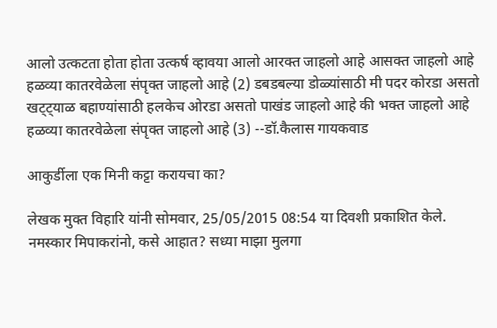आलो उत्कटता होता होता उत्कर्ष व्हावया आलो आरक्त जाहलो आहे आसक्त जाहलो आहे हळव्या कातरवेळेला संपृक्त जाहलो आहे (2) डबडबल्या डोळ्यांसाठी मी पदर कोरडा असतो खट्ट्याळ बहाण्यांसाठी हलकेच ओरडा असतो पाखंड जाहलो आहे की भक्त जाहलो आहे हळव्या कातरवेळेला संपृक्त जाहलो आहे (3) --डॉ.कैलास गायकवाड

आकुर्डीला एक मिनी कट्टा करायचा का?

लेखक मुक्त विहारि यांनी सोमवार, 25/05/2015 08:54 या दिवशी प्रकाशित केले.
नमस्कार मिपाकरांनो, कसे आहात? सध्या माझा मुलगा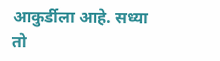आकुर्डीला आहे. सध्या तो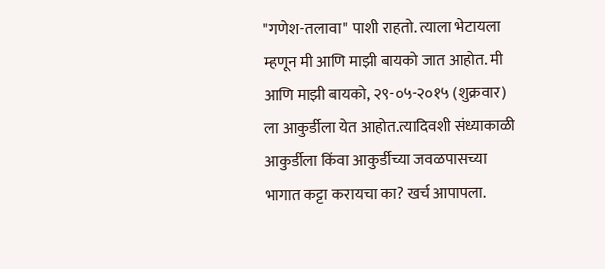"गणेश-तलावा" पाशी राहतो. त्याला भेटायला म्हणून मी आणि माझी बायको जात आहोत. मी आणि माझी बायको, २९-०५-२०१५ (शुक्रवार) ला आकुर्डीला येत आहोत.त्यादिवशी संध्याकाळी आकुर्डीला किंवा आकुर्डीच्या जवळपासच्या भागात कट्टा करायचा का? खर्च आपापला.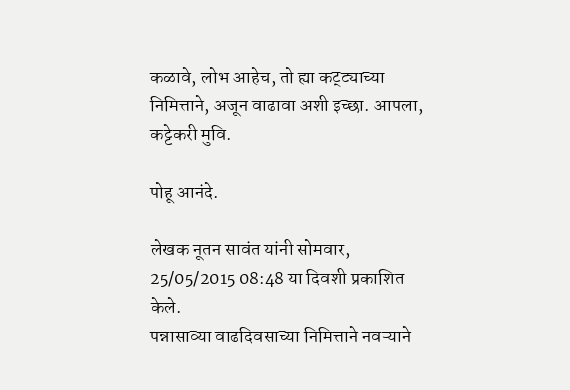कळावे, लोभ आहेच, तो ह्या कट्ट्याच्या निमित्ताने, अजून वाढावा अशी इच्छा. आपला, कट्टेकरी मुवि.

पोहू आनंदे.

लेखक नूतन सावंत यांनी सोमवार, 25/05/2015 08:48 या दिवशी प्रकाशित केले.
पन्नासाव्या वाढदिवसाच्या निमित्ताने नवऱ्याने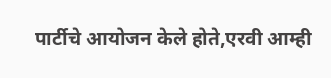पार्टीचे आयोजन केले होते,एरवी आम्ही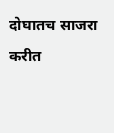दोघातच साजरा करीत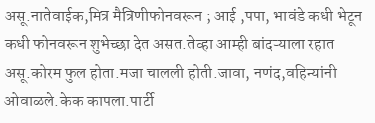असू.नातेवाईक,मित्र मैत्रिणीफोनवरून ; आई ,पपा, भावंडे कधी भेटून कधी फोनवरून शुभेच्छा देत असत.तेव्हा आम्ही बांदऱ्याला रहात असू.कोरम फुल होता.मजा चालली होती.जावा, नणंद,वहिन्यांनी ओवाळले.केक कापला.पार्टी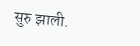सुरु झाली.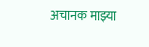अचानक माझ्या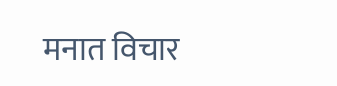मनात विचार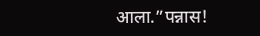आला.”पन्नास!